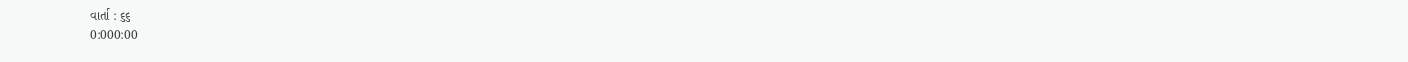વાર્તા : ૬૬
0:000:00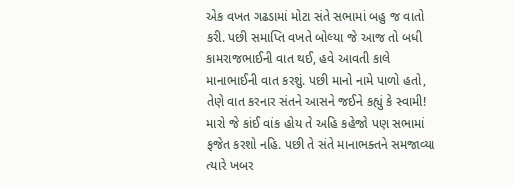એક વખત ગઢડામાં મોટા સંતે સભામાં બહુ જ વાતો કરી. પછી સમાપ્તિ વખતે બોલ્યા જે આજ તો બધી કામરાજભાઈની વાત થઈ, હવે આવતી કાલે માનાભાઈની વાત કરશું. પછી માનો નામે પાળો હતો, તેણે વાત કરનાર સંતને આસને જઈને કહ્યું કે સ્વામી! મારો જે કાંઈ વાંક હોય તે અહિ કહેજો પણ સભામાં ફજેત કરશો નહિ. પછી તે સંતે માનાભક્તને સમજાવ્યા ત્યારે ખબર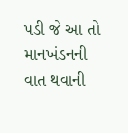પડી જે આ તો માનખંડનની વાત થવાની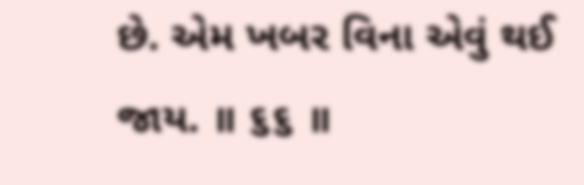છે. એમ ખબર વિના એવું થઈ જાય. ॥ ૬૬ ॥